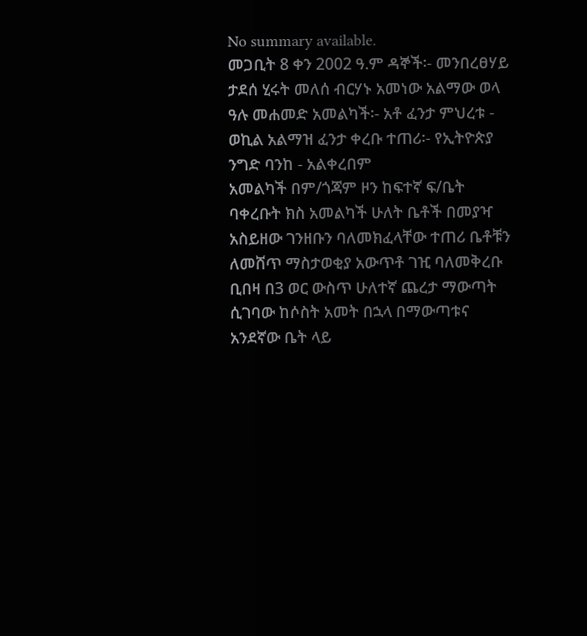No summary available.
መጋቢት 8 ቀን 2002 ዓ.ም ዳኞች፡- መንበረፀሃይ ታደሰ ሂሩት መለሰ ብርሃኑ አመነው አልማው ወላ ዓሉ መሐመድ አመልካች፡- አቶ ፈንታ ምህረቱ - ወኪል አልማዝ ፈንታ ቀረቡ ተጠሪ፡- የኢትዮጵያ ንግድ ባንከ - አልቀረበም
አመልካች በም/ጎጃም ዞን ከፍተኛ ፍ/ቤት ባቀረቡት ክስ አመልካች ሁለት ቤቶች በመያዣ አስይዘው ገንዘቡን ባለመክፈላቸው ተጠሪ ቤቶቹን ለመሸጥ ማስታወቂያ አውጥቶ ገዢ ባለመቅረቡ ቢበዛ በ3 ወር ውስጥ ሁለተኛ ጨረታ ማውጣት ሲገባው ከሶስት አመት በኋላ በማውጣቱና አንደኛው ቤት ላይ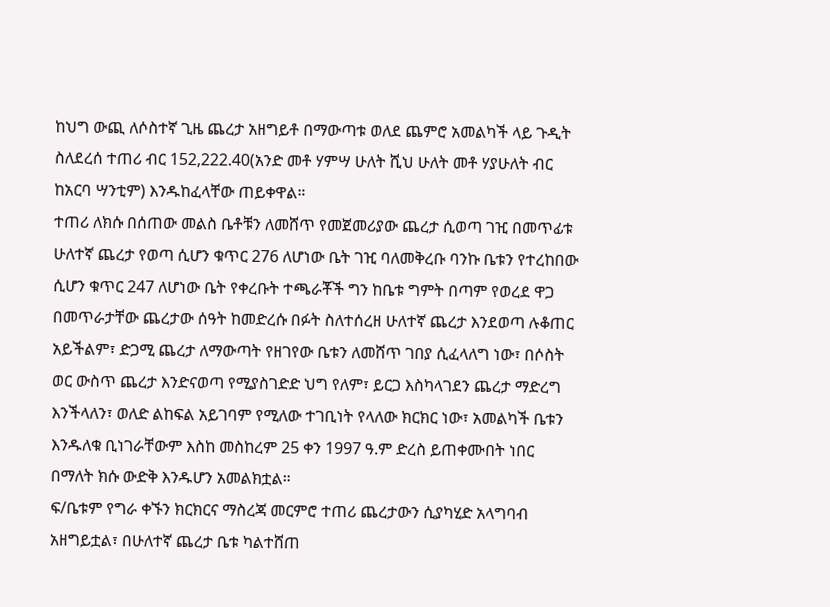ከህግ ውጪ ለሶስተኛ ጊዜ ጨረታ አዘግይቶ በማውጣቱ ወለደ ጨምሮ አመልካች ላይ ጉዲት ስለደረሰ ተጠሪ ብር 152,222.40(አንድ መቶ ሃምሣ ሁለት ሺህ ሁለት መቶ ሃያሁለት ብር ከአርባ ሣንቲም) እንዱከፈላቸው ጠይቀዋል።
ተጠሪ ለክሱ በሰጠው መልስ ቤቶቹን ለመሸጥ የመጀመሪያው ጨረታ ሲወጣ ገዢ በመጥፊቱ ሁለተኛ ጨረታ የወጣ ሲሆን ቁጥር 276 ለሆነው ቤት ገዢ ባለመቅረቡ ባንኩ ቤቱን የተረከበው ሲሆን ቁጥር 247 ለሆነው ቤት የቀረቡት ተጫራቾች ግን ከቤቱ ግምት በጣም የወረደ ዋጋ በመጥራታቸው ጨረታው ሰዓት ከመድረሱ በፉት ስለተሰረዘ ሁለተኛ ጨረታ እንደወጣ ሉቆጠር አይችልም፣ ድጋሚ ጨረታ ለማውጣት የዘገየው ቤቱን ለመሸጥ ገበያ ሲፈላለግ ነው፣ በሶስት ወር ውስጥ ጨረታ እንድናወጣ የሚያስገድድ ህግ የለም፣ ይርጋ እስካላገደን ጨረታ ማድረግ እንችላለን፣ ወለድ ልከፍል አይገባም የሚለው ተገቢነት የላለው ክርክር ነው፣ አመልካች ቤቱን እንዱለቁ ቢነገራቸውም እስከ መስከረም 25 ቀን 1997 ዓ.ም ድረስ ይጠቀሙበት ነበር በማለት ክሱ ውድቅ እንዱሆን አመልክቷል።
ፍ/ቤቱም የግራ ቀኙን ክርክርና ማስረጃ መርምሮ ተጠሪ ጨረታውን ሲያካሂድ አላግባብ አዘግይቷል፣ በሁለተኛ ጨረታ ቤቱ ካልተሸጠ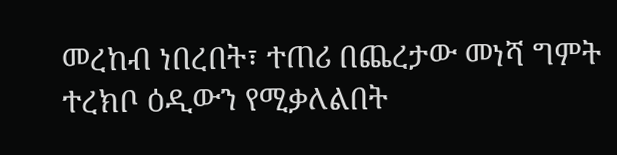መረከብ ነበረበት፣ ተጠሪ በጨረታው መነሻ ግምት ተረክቦ ዕዲውን የሚቃለልበት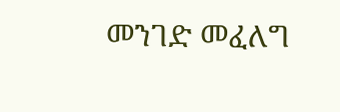መንገድ መፈለግ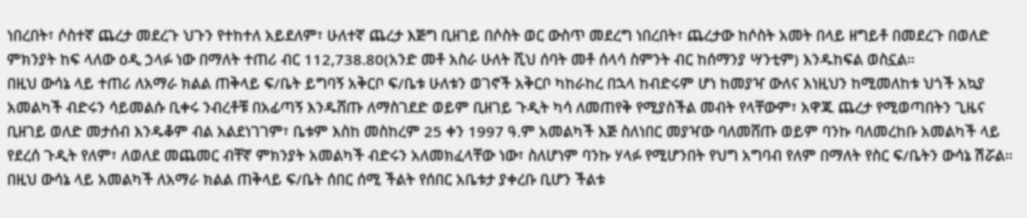ነበረበት፣ ሶስተኛ ጨረታ መደረጉ ህጉን የተከተለ አይደለም፣ ሁለተኛ ጨረታ እጅግ ቢዘገይ በሶስት ወር ውስጥ መደረግ ነበረበት፣ ጨረታው ከሶስት አመት በላይ ዘግይቶ በመደረጉ በወለድ ምክንያት ከፍ ላለው ዕዲ ኃላፉ ነው በማለት ተጠሪ ብር 112,738.80(አንድ መቶ አስራ ሁለት ሺህ ሰባት መቶ ሰላሳ ስምንት ብር ከሰማንያ ሣንቲም) እንዱከፍል ወስኗል።
በዚህ ውሳኔ ላይ ተጠሪ ለአማራ ክልል ጠቅላይ ፍ/ቤት ይግባኝ አቅርቦ ፍ/ቤቱ ሁለቱን ወገኖች አቅርቦ ካከራከረ በኋላ ከብድሩም ሆነ ከመያዣ ውለና እነዚህን ከሚመለከቱ ህጎች አኳያ አመልካች ብድሩን ሳይመልሱ ቢቀሩ ንብረቶቹ በአፊጣኝ እንዱሸጡ ለማስገደድ ወይም ቢዘገይ ጉዲት ካሳ ለመጠየቅ የሚያስችል መብት የላቸውም፣ አዋጁ ጨረታ የሚወጣበትን ጊዜና ቢዘገይ ወለድ መታሰብ እንዱቆም ብል አልደነገገም፣ ቤቱም እስከ መስከረም 25 ቀን 1997 ዓ.ም አመልካች እጅ ስለነበር መያዣው ባለመሸጡ ወይም ባንኩ ባለመረከቡ አመልካች ላይ የደረሰ ጉዲት የለም፣ ለወለደ መጨመር ብቸኛ ምክንያት አመልካች ብድሩን አለመክፈላቸው ነው፣ ስለሆነም ባንኩ ሃላፉ የሚሆንበት የህግ አግባብ የለም በማለት የስር ፍ/ቤትን ውሳኔ ሽሯል።
በዚህ ውሳኔ ላይ አመልካች ለአማራ ክልል ጠቅላይ ፍ/ቤት ሰበር ሰሚ ችልት የሰበር አቤቱታ ያቀረቡ ቢሆን ችልቱ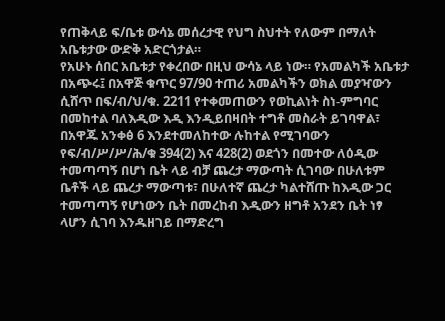የጠቅላይ ፍ/ቤቱ ውሳኔ መሰረታዊ የህግ ስህተት የለውም በማለት አቤቱታው ውድቅ አድርጎታል።
የአሁኑ ሰበር አቤቱታ የቀረበው በዚህ ውሳኔ ላይ ነው። የአመልካች አቤቱታ በአጭሩ፤ በአዋጅ ቁጥር 97/90 ተጠሪ አመልካችን ወክል መያዣውን ሲሸጥ በፍ/ብ/ህ/ቁ. 2211 የተቀመጠውን የወኪልነት ስነ-ምግባር በመከተል ባለእዲው እዲ እንዲይበዛበት ተግቶ መስራት ይገባዋል፣ በአዋጁ አንቀፅ 6 እንደተመለከተው ሉከተል የሚገባውን የፍ/ብ/ሥ/ሥ/ሕ/ቁ 394(2) እና 428(2) ወደጎን በመተው ለዕዲው ተመጣጣኝ በሆነ ቤት ላይ ብቻ ጨረታ ማውጣት ሲገባው በሁለቱም ቤቶች ላይ ጨረታ ማውጣቱ፣ በሁለተኛ ጨረታ ካልተሸጡ ከእዲው ጋር ተመጣጣኝ የሆነውን ቤት በመረከብ እዲውን ዘግቶ አንደን ቤት ነፃ ላሆን ሲገባ እንዱዘገይ በማድረግ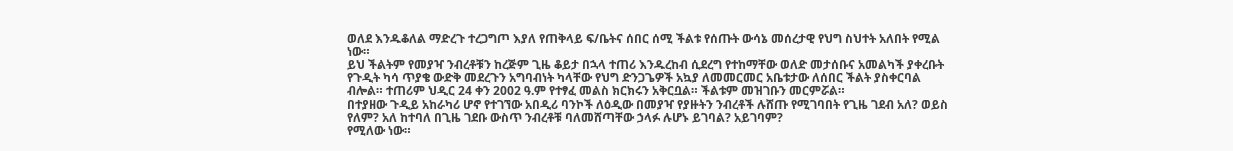ወለደ እንዱቆለል ማድረጉ ተረጋግጦ እያለ የጠቅላይ ፍ/ቤትና ሰበር ሰሚ ችልቱ የሰጡት ውሳኔ መሰረታዊ የህግ ስህተት አለበት የሚል ነው።
ይህ ችልትም የመያዣ ንብረቶቹን ከረጅም ጊዜ ቆይታ በኋላ ተጠሪ እንዱረከብ ሲደረግ የተከማቸው ወለድ መታሰቡና አመልካች ያቀረቡት የጉዲት ካሳ ጥያቄ ውድቅ መደረጉን አግባብነት ካላቸው የህግ ድንጋጌዎች አኳያ ለመመርመር አቤቱታው ለሰበር ችልት ያስቀርባል ብሎል። ተጠሪም ህዲር 24 ቀን 2002 ዓ.ም የተፃፈ መልስ ክርክሩን አቅርቧል። ችልቱም መዝገቡን መርምሯል።
በተያዘው ጉዲይ አከራካሪ ሆኖ የተገኘው አበዲሪ ባንኮች ለዕዲው በመያዣ የያዙትን ንብረቶች ሉሸጡ የሚገባበት የጊዜ ገደብ አለ? ወይስ የለም? አለ ከተባለ በጊዜ ገደቡ ውስጥ ንብረቶቹ ባለመሸጣቸው ኃላፉ ሉሆኑ ይገባል? አይገባም?
የሚለው ነው።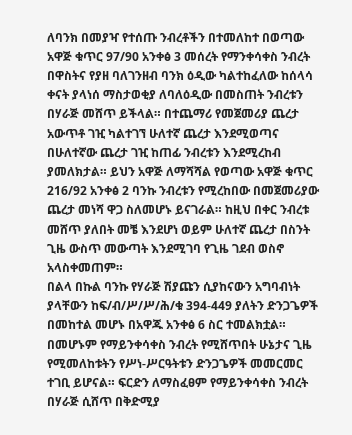ለባንክ በመያዣ የተሰጡ ንብረቶችን በተመለከተ በወጣው አዋጅ ቁጥር 97/90 አንቀፅ 3 መሰረት የማንቀሳቀስ ንብረት በዋስትና የያዘ ባለገንዘብ ባንክ ዕዲው ካልተከፈለው ከሰላሳ ቀናት ያላነሰ ማስታወቂያ ለባለዕዲው በመስጠት ንብረቱን በሃራጅ መሸጥ ይችላል። በተጨማሪ የመጀመሪያ ጨረታ አውጥቶ ገዢ ካልተገኘ ሁለተኛ ጨረታ እንደሚወጣና በሁለተኛው ጨረታ ገዢ ከጠፊ ንብረቱን እንደሚረከብ ያመለክታል። ይህን አዋጅ ለማሻሻል የወጣው አዋጅ ቁጥር 216/92 አንቀፅ 2 ባንኩ ንብረቱን የሚረከበው በመጀመሪያው ጨረታ መነሻ ዋጋ ስለመሆኑ ይናገራል። ከዚህ በቀር ንብረቱ መሸጥ ያለበት መቼ እንደሆነ ወይም ሁለተኛ ጨረታ በስንት ጊዜ ውስጥ መውጣት እንደሚገባ የጊዜ ገደብ ወስኖ አላስቀመጠም።
በልላ በኩል ባንኩ የሃራጅ ሽያጩን ሲያከናውን አግባብነት ያላቸውን ከፍ/ብ/ሥ/ሥ/ሕ/ቁ 394-449 ያለትን ድንጋጌዎች በመከተል መሆኑ በአዋጁ አንቀፅ 6 ስር ተመልክቷል። በመሆኑም የማይንቀሳቀስ ንብረት የሚሸጥበት ሁኔታና ጊዜ የሚመለከቱትን የሥነ-ሥርዓትቱን ድንጋጌዎች መመርመር ተገቢ ይሆናል። ፍርድን ለማስፈፀም የማይንቀሳቀስ ንብረት በሃራጅ ሲሸጥ በቅድሚያ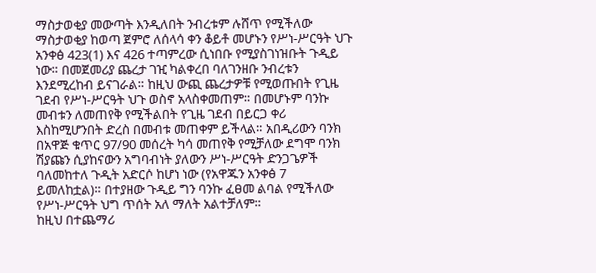ማስታወቂያ መውጣት እንዲለበት ንብረቱም ሉሸጥ የሚችለው ማስታወቂያ ከወጣ ጀምሮ ለሰላሳ ቀን ቆይቶ መሆኑን የሥነ-ሥርዓት ህጉ አንቀፅ 423(1) እና 426 ተጣምረው ሲነበቡ የሚያስገነዝቡት ጉዲይ ነው። በመጀመሪያ ጨረታ ገዢ ካልቀረበ ባለገንዘቡ ንብረቱን እንደሚረከብ ይናገራል። ከዚህ ውጪ ጨረታዎቹ የሚወጡበት የጊዜ ገደብ የሥነ-ሥርዓት ህጉ ወስኖ አላስቀመጠም። በመሆኑም ባንኩ መብቱን ለመጠየቅ የሚችልበት የጊዜ ገደብ በይርጋ ቀሪ እስከሚሆንበት ድረስ በመብቱ መጠቀም ይችላል። አበዲሪውን ባንክ በአዋጅ ቁጥር 97/90 መሰረት ካሳ መጠየቅ የሚቻለው ደግሞ ባንክ ሽያጩን ሲያከናውን አግባብነት ያለውን ሥነ-ሥርዓት ድንጋጌዎች ባለመከተለ ጉዲት አድርሶ ከሆነ ነው (የአዋጁን አንቀፅ 7 ይመለከቷል)። በተያዘው ጉዲይ ግን ባንኩ ፈፀመ ልባል የሚችለው የሥነ-ሥርዓት ህግ ጥሰት አለ ማለት አልተቻለም።
ከዚህ በተጨማሪ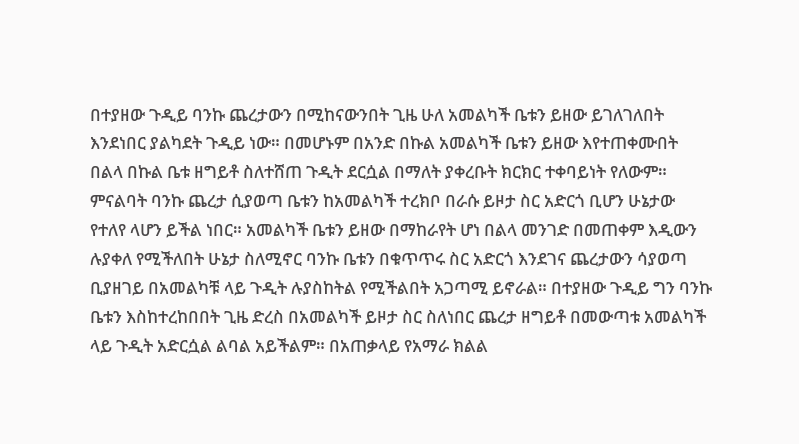በተያዘው ጉዲይ ባንኩ ጨረታውን በሚከናውንበት ጊዜ ሁለ አመልካች ቤቱን ይዘው ይገለገለበት እንደነበር ያልካደት ጉዲይ ነው። በመሆኑም በአንድ በኩል አመልካች ቤቱን ይዘው እየተጠቀሙበት በልላ በኩል ቤቱ ዘግይቶ ስለተሸጠ ጉዲት ደርሷል በማለት ያቀረቡት ክርክር ተቀባይነት የለውም። ምናልባት ባንኩ ጨረታ ሲያወጣ ቤቱን ከአመልካች ተረክቦ በራሱ ይዞታ ስር አድርጎ ቢሆን ሁኔታው የተለየ ላሆን ይችል ነበር። አመልካች ቤቱን ይዘው በማከራየት ሆነ በልላ መንገድ በመጠቀም እዲውን ሉያቀለ የሚችለበት ሁኔታ ስለሚኖር ባንኩ ቤቱን በቁጥጥሩ ስር አድርጎ እንደገና ጨረታውን ሳያወጣ ቢያዘገይ በአመልካቹ ላይ ጉዲት ሉያስከትል የሚችልበት አጋጣሚ ይኖራል። በተያዘው ጉዲይ ግን ባንኩ ቤቱን እስከተረከበበት ጊዜ ድረስ በአመልካች ይዞታ ስር ስለነበር ጨረታ ዘግይቶ በመውጣቱ አመልካች ላይ ጉዲት አድርሷል ልባል አይችልም። በአጠቃላይ የአማራ ክልል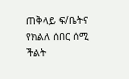ጠቅላይ ፍ/ቤትና የክልለ ሰበር ሰሚ ችልት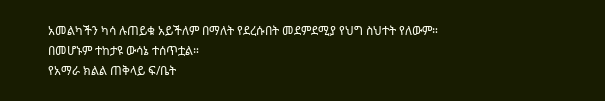አመልካችን ካሳ ሉጠይቁ አይችለም በማለት የደረሱበት መደምደሚያ የህግ ስህተት የለውም። በመሆኑም ተከታዩ ውሳኔ ተሰጥቷል።
የአማራ ክልል ጠቅላይ ፍ/ቤት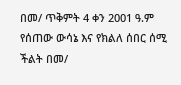በመ/ ጥቅምት 4 ቀን 2001 ዓ.ም የሰጠው ውሳኔ እና የክልለ ሰበር ሰሚ ችልት በመ/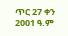ጥር 27 ቀን 2001 ዓ.ም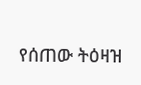የሰጠው ትዕዛዝ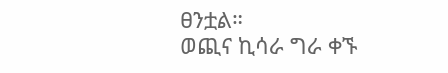ፀንቷል።
ወጪና ኪሳራ ግራ ቀኙ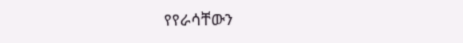የየራሳቸውን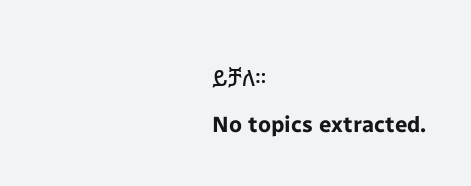ይቻለ።
No topics extracted.